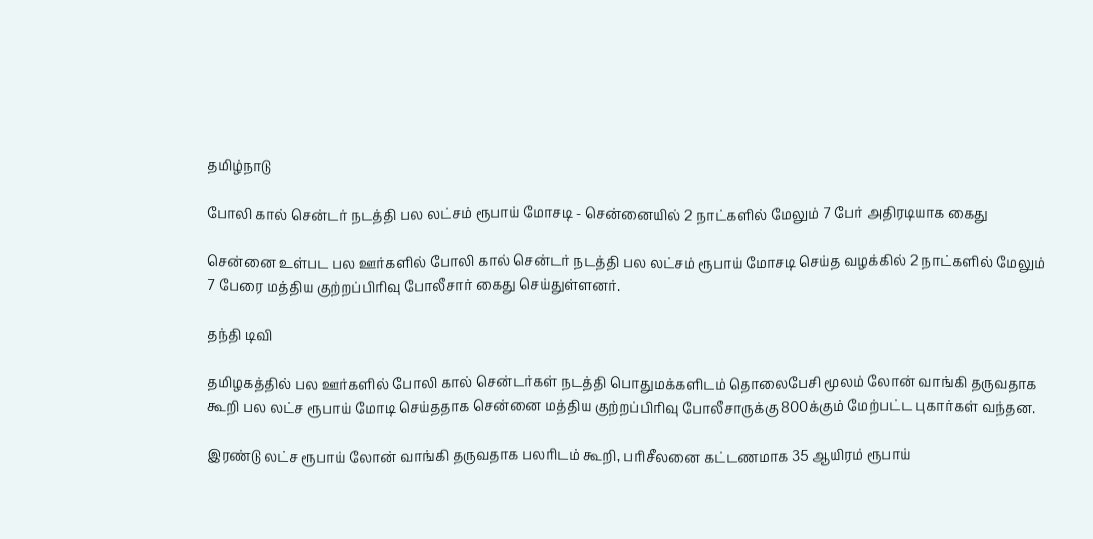தமிழ்நாடு

போலி கால் சென்டர் நடத்தி பல லட்சம் ரூபாய் மோசடி - சென்னையில் 2 நாட்களில் மேலும் 7 பேர் அதிரடியாக கைது

சென்னை உள்பட பல ஊர்களில் போலி கால் சென்டர் நடத்தி பல லட்சம் ரூபாய் மோசடி செய்த வழக்கில் 2 நாட்களில் மேலும் 7 பேரை மத்திய குற்றப்பிரிவு போலீசார் கைது செய்துள்ளனர்.

தந்தி டிவி

தமிழகத்தில் பல ஊர்களில் போலி கால் சென்டர்கள் நடத்தி பொதுமக்களிடம் தொலைபேசி மூலம் லோன் வாங்கி தருவதாக கூறி பல லட்ச ரூபாய் மோடி செய்ததாக சென்னை மத்திய குற்றப்பிரிவு போலீசாருக்கு 800க்கும் மேற்பட்ட புகார்கள் வந்தன.

இரண்டு லட்ச ரூபாய் லோன் வாங்கி தருவதாக பலரிடம் கூறி, பரிசீலனை கட்டணமாக 35 ஆயிரம் ரூபாய்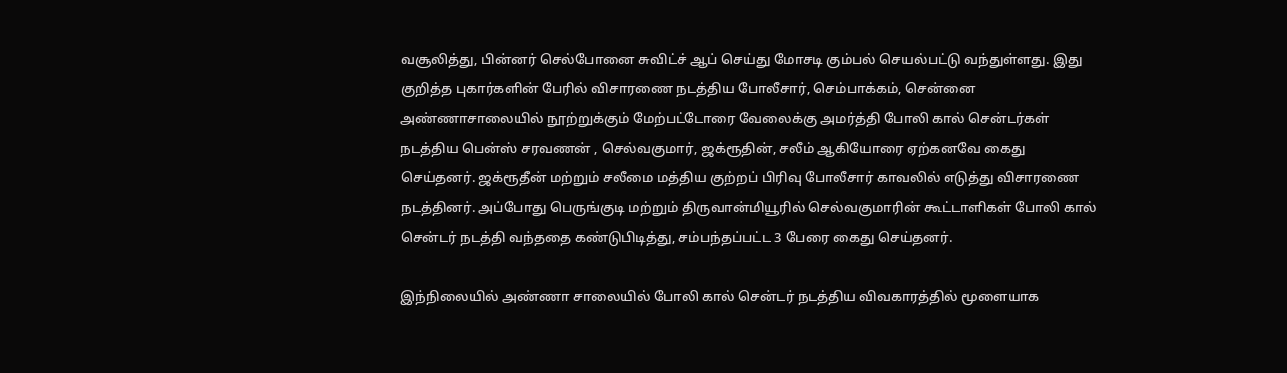வசூலித்து, பின்னர் செல்போனை சுவிட்ச் ஆப் செய்து மோசடி கும்பல் செயல்பட்டு வந்துள்ளது. இது குறித்த புகார்களின் பேரில் விசாரணை நடத்திய போலீசார், செம்பாக்கம், சென்னை அண்ணாசாலையில் நூற்றுக்கும் மேற்பட்டோரை வேலைக்கு அமர்த்தி போலி கால் சென்டர்கள் நடத்திய பென்ஸ் சரவணன் , செல்வகுமார், ஜக்ரூதின், சலீம் ஆகியோரை ஏற்கனவே கைது செய்தனர். ஜக்ரூதீன் மற்றும் சலீமை மத்திய குற்றப் பிரிவு போலீசார் காவலில் எடுத்து விசாரணை நடத்தினர். அப்போது பெருங்குடி மற்றும் திருவான்மியூரில் செல்வகுமாரின் கூட்டாளிகள் போலி கால் சென்டர் நடத்தி வந்ததை கண்டுபிடித்து, சம்பந்தப்பட்ட 3 பேரை கைது செய்தனர்.

இந்நிலையில் அண்ணா சாலையில் போலி கால் சென்டர் நடத்திய விவகாரத்தில் மூளையாக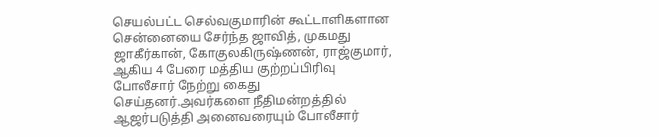செயல்பட்ட செல்வகுமாரின் கூட்டாளிகளான சென்னையை சேர்ந்த ஜாவித், முகமது ஜாகீர்கான், கோகுலகிருஷ்ணன், ராஜ்குமார், ஆகிய 4 பேரை மத்திய குற்றப்பிரிவு போலீசார் நேற்று கைது செய்தனர்.அவர்களை நீதிமன்றத்தில் ஆஜர்படுத்தி அனைவரையும் போலீசார்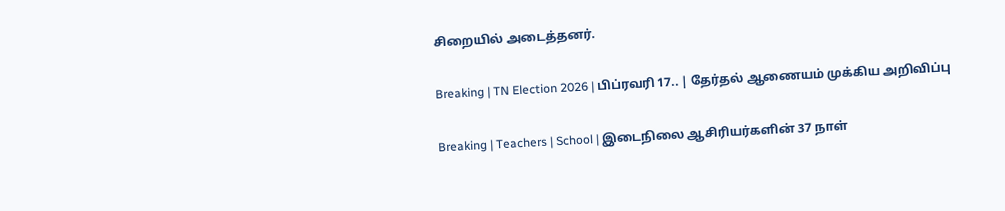சிறையில் அடைத்தனர்.

Breaking | TN Election 2026 | பிப்ரவரி 17.. | தேர்தல் ஆணையம் முக்கிய அறிவிப்பு

Breaking | Teachers | School | இடைநிலை ஆசிரியர்களின் 37 நாள்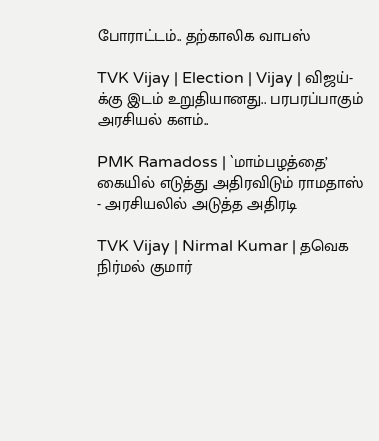போராட்டம்.. தற்காலிக வாபஸ்

TVK Vijay | Election | Vijay | விஜய்-க்கு இடம் உறுதியானது.. பரபரப்பாகும் அரசியல் களம்..

PMK Ramadoss | `மாம்பழத்தை’ கையில் எடுத்து அதிரவிடும் ராமதாஸ் - அரசியலில் அடுத்த அதிரடி

TVK Vijay | Nirmal Kumar | தவெக நிர்மல் குமார்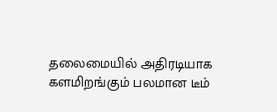தலைமையில் அதிரடியாக களமிறங்கும் பலமான டீம்